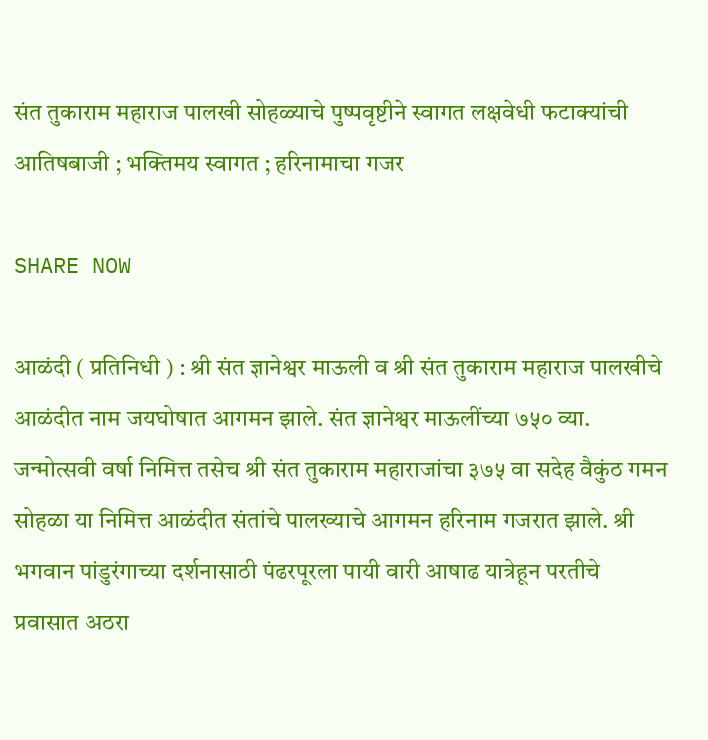संत तुकाराम महाराज पालखी सोहळ्याचे पुष्पवृष्टीने स्वागत लक्षवेधी फटाक्यांची आतिषबाजी ; भक्तिमय स्वागत ; हरिनामाचा गजर

SHARE NOW

आळंदी ( प्रतिनिधी ) : श्री संत ज्ञानेश्वर माऊली व श्री संत तुकाराम महाराज पालखीचे आळंदीत नाम जयघोषात आगमन झाले. संत ज्ञानेश्वर माऊलींच्या ७५० व्या. जन्मोत्सवी वर्षा निमित्त तसेच श्री संत तुकाराम महाराजांचा ३७५ वा सदेह वैकुंठ गमन सोहळा या निमित्त आळंदीत संतांचे पालख्याचे आगमन हरिनाम गजरात झाले. श्री भगवान पांडुरंगाच्या दर्शनासाठी पंढरपूरला पायी वारी आषाढ यात्रेहून परतीचे प्रवासात अठरा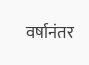वर्षानंतर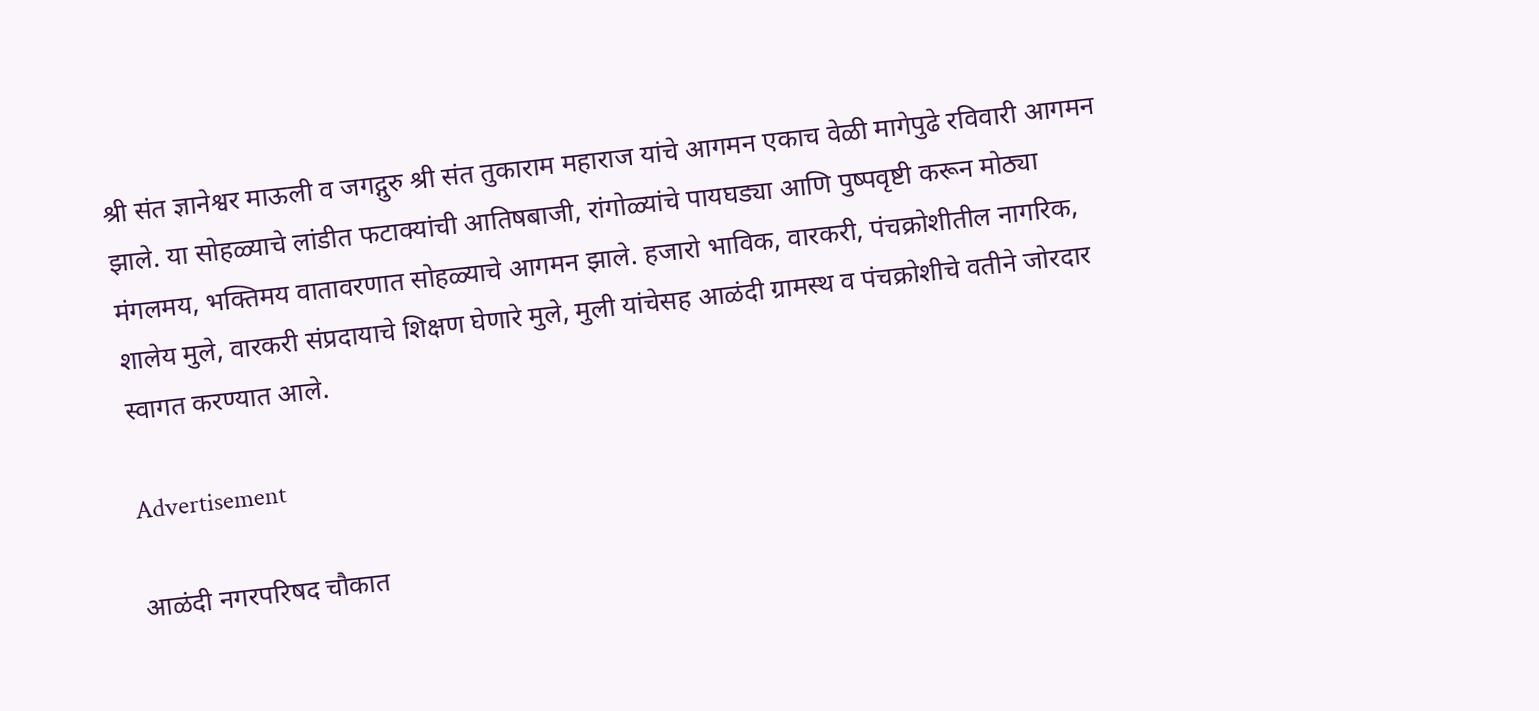श्री संत ज्ञानेश्वर माऊली व जगद्गुरु श्री संत तुकाराम महाराज यांचे आगमन एकाच वेळी मागेपुढे रविवारी आगमन झाले. या सोहळ्याचे लांडीत फटाक्यांची आतिषबाजी, रांगोळ्यांचे पायघड्या आणि पुष्पवृष्टी करून मोठ्या मंगलमय, भक्तिमय वातावरणात सोहळ्याचे आगमन झाले. हजारो भाविक, वारकरी, पंचक्रोशीतील नागरिक, शालेय मुले, वारकरी संप्रदायाचे शिक्षण घेणारे मुले, मुली यांचेसह आळंदी ग्रामस्थ व पंचक्रोशीचे वतीने जोरदार स्वागत करण्यात आले.

Advertisement

आळंदी नगरपरिषद चौकात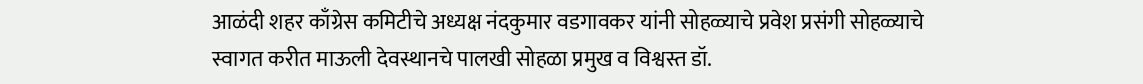आळंदी शहर काँग्रेस कमिटीचे अध्यक्ष नंदकुमार वडगावकर यांनी सोहळ्याचे प्रवेश प्रसंगी सोहळ्याचे स्वागत करीत माऊली देवस्थानचे पालखी सोहळा प्रमुख व विश्वस्त डॉ.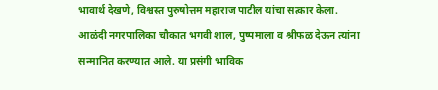भावार्थ देखणे, विश्वस्त पुरुषोत्तम महाराज पाटील यांचा सत्कार केला. आळंदी नगरपालिका चौकात भगवी शाल, पुष्पमाला व श्रीफळ देऊन त्यांना सन्मानित करण्यात आले. या प्रसंगी भाविक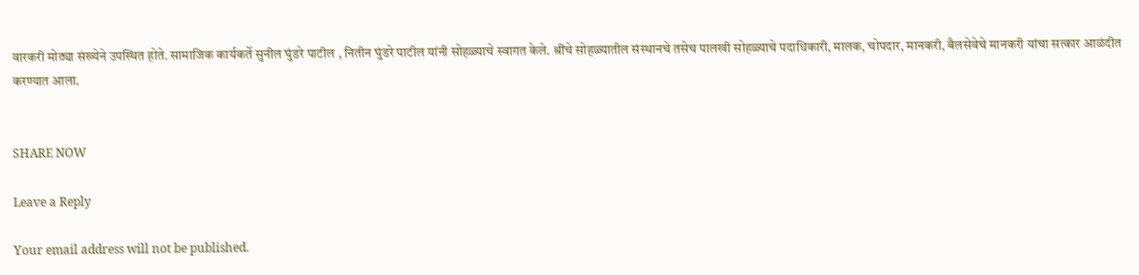वारकरी मोठ्या संख्येने उपस्थित होते. सामाजिक कार्यकर्ते सुनील घुंडरे पाटील , नितीन घुंडरे पाटील यांनी सोहळ्याचे स्वागत केले. श्रींचे सोहळ्यातील संस्थानचे तसेच पालखी सोहळ्याचे पदाधिकारी, मालक, चोपदार, मानकरी, बैलसेवेचे मानकरी यांचा सत्कार आळंदीत करण्यात आला.


SHARE NOW

Leave a Reply

Your email address will not be published.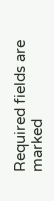Required fields are marked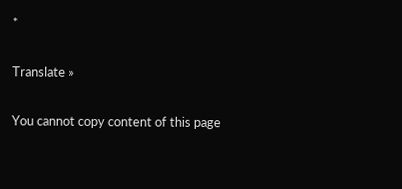*

Translate »

You cannot copy content of this page